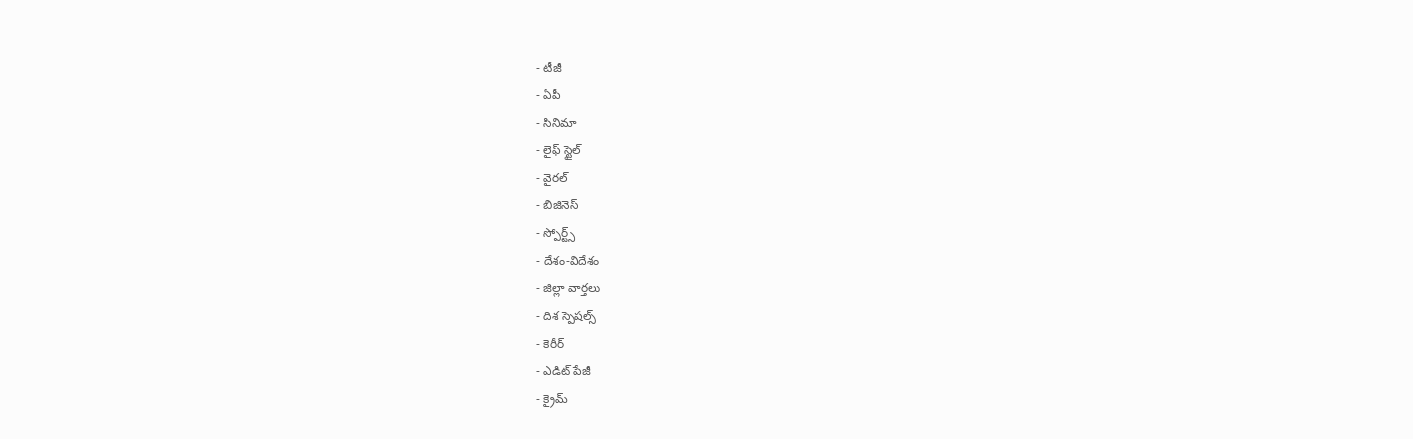- టీజీ
- ఏపీ
- సినిమా
- లైఫ్ స్టైల్
- వైరల్
- బిజినెస్
- స్పోర్ట్స్
- దేశం-విదేశం
- జిల్లా వార్తలు
- దిశ స్పెషల్స్
- కెరీర్
- ఎడిట్ పేజీ
- క్రైమ్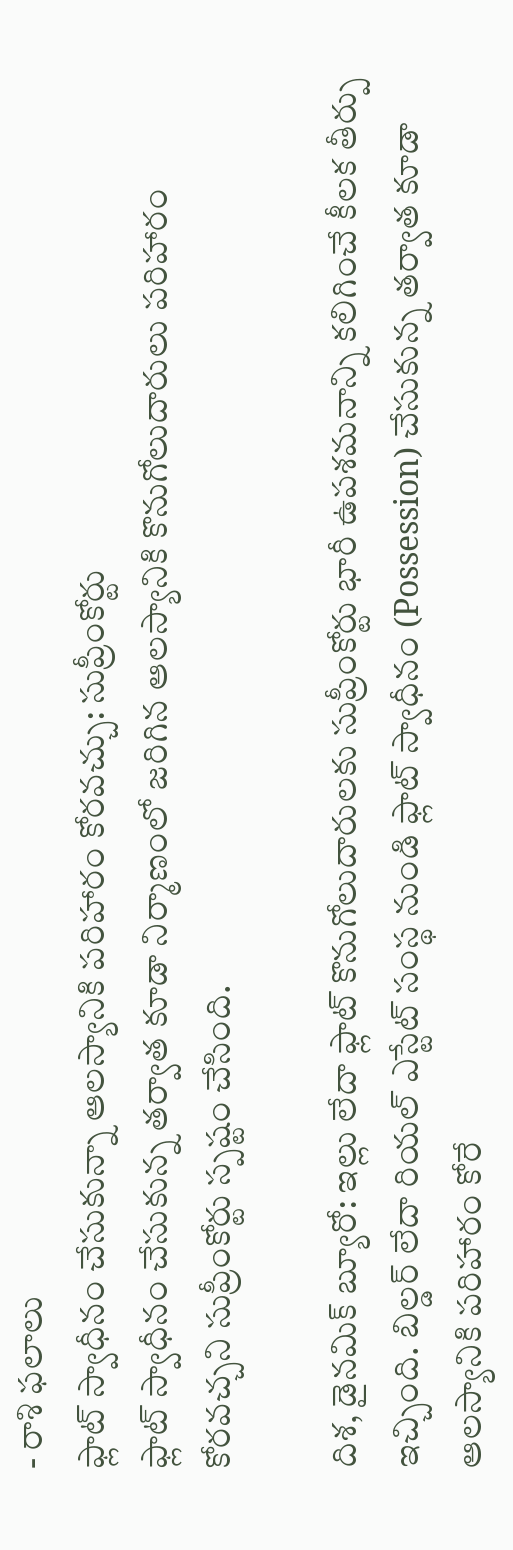- రాశి ఫలాలు
ఫ్లాట్ స్వాధీనం చేసుకున్నా ఆలస్యానికి పరిహారం కోరవచ్చు: సుప్రీంకోర్టు
ఫ్లాట్ స్వాధీనం చేసుకున్న తర్వాత కూడా నిర్మాణంలో జరిగిన ఆలస్యానికి కొనుగోలుదారులు పరిహారం కోరవచ్చని సుప్రీంకోర్టు స్పష్టం చేసింది.

దిశ, డైనమిక్ బ్యూరో: ఇల్లు లేదా ఫ్లాట్ కొనుగోలుదారులకు సుప్రీంకోర్టు భారీ ఉపశమనాన్ని కలిగించే కీలక తీర్పు ఇచ్చింది. బిల్డర్ లేదా రియల్ ఎస్టేట్ సంస్థ నుండి ఫ్లాట్ స్వాధీనం (Possession) చేసుకున్న తర్వాత కూడా ఆలస్యానికి పరిహారం కోరే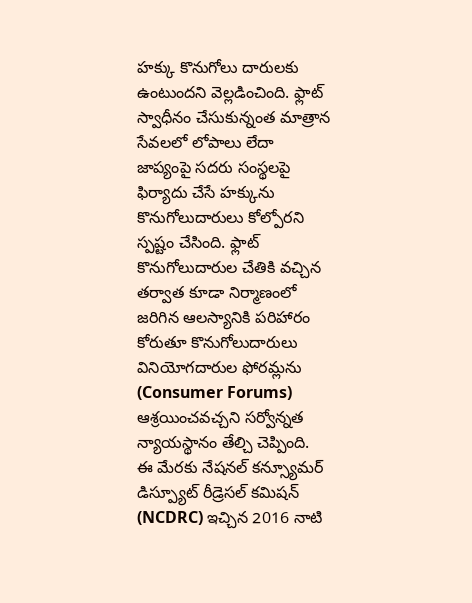హక్కు కొనుగోలు దారులకు ఉంటుందని వెల్లడించింది. ఫ్లాట్ స్వాధీనం చేసుకున్నంత మాత్రాన సేవలలో లోపాలు లేదా జాప్యంపై సదరు సంస్థలపై ఫిర్యాదు చేసే హక్కును కొనుగోలుదారులు కోల్పోరని స్పష్టం చేసింది. ఫ్లాట్ కొనుగోలుదారుల చేతికి వచ్చిన తర్వాత కూడా నిర్మాణంలో జరిగిన ఆలస్యానికి పరిహారం కోరుతూ కొనుగోలుదారులు వినియోగదారుల ఫోరమ్లను (Consumer Forums) ఆశ్రయించవచ్చని సర్వోన్నత న్యాయస్థానం తేల్చి చెప్పింది. ఈ మేరకు నేషనల్ కన్స్యూమర్ డిస్ప్యూట్ రీడ్రెసల్ కమిషన్ (NCDRC) ఇచ్చిన 2016 నాటి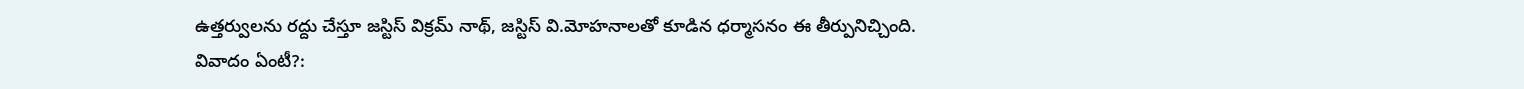ఉత్తర్వులను రద్దు చేస్తూ జస్టిస్ విక్రమ్ నాథ్, జస్టిస్ వి.మోహనాలతో కూడిన ధర్మాసనం ఈ తీర్పునిచ్చింది.
వివాదం ఏంటీ?: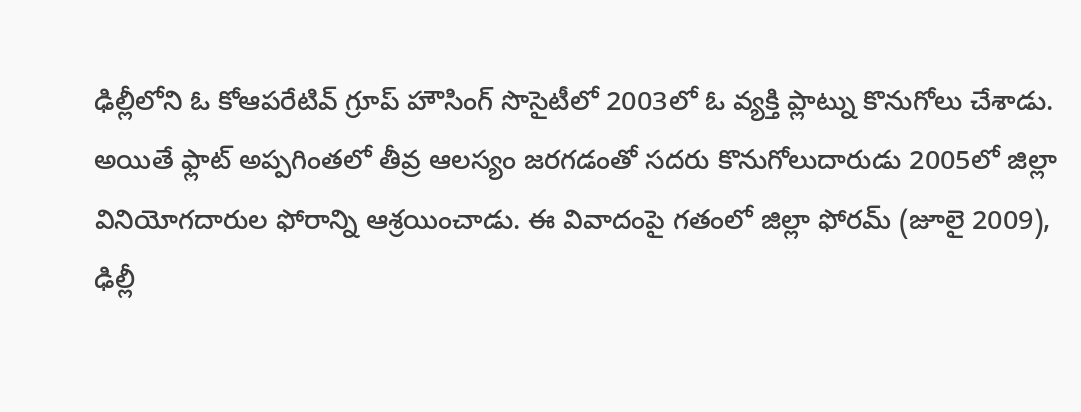ఢిల్లీలోని ఓ కోఆపరేటివ్ గ్రూప్ హౌసింగ్ సొసైటీలో 2003లో ఓ వ్యక్తి ప్లాట్ను కొనుగోలు చేశాడు. అయితే ఫ్లాట్ అప్పగింతలో తీవ్ర ఆలస్యం జరగడంతో సదరు కొనుగోలుదారుడు 2005లో జిల్లా వినియోగదారుల ఫోరాన్ని ఆశ్రయించాడు. ఈ వివాదంపై గతంలో జిల్లా ఫోరమ్ (జూలై 2009), ఢిల్లీ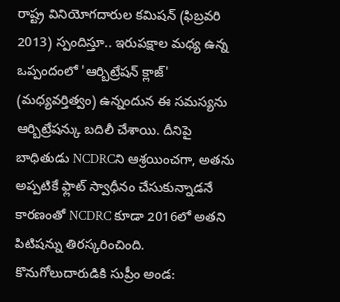రాష్ట్ర వినియోగదారుల కమిషన్ (ఫిబ్రవరి 2013) స్పందిస్తూ.. ఇరుపక్షాల మధ్య ఉన్న ఒప్పందంలో 'ఆర్బిట్రేషన్ క్లాజ్' (మధ్యవర్తిత్వం) ఉన్నందున ఈ సమస్యను ఆర్బిట్రేషన్కు బదిలీ చేశాయి. దీనిపై బాధితుడు NCDRCని ఆశ్రయించగా, అతను అప్పటికే ఫ్లాట్ స్వాధీనం చేసుకున్నాడనే కారణంతో NCDRC కూడా 2016లో అతని పిటిషన్ను తిరస్కరించింది.
కొనుగోలుదారుడికి సుప్రీం అండ: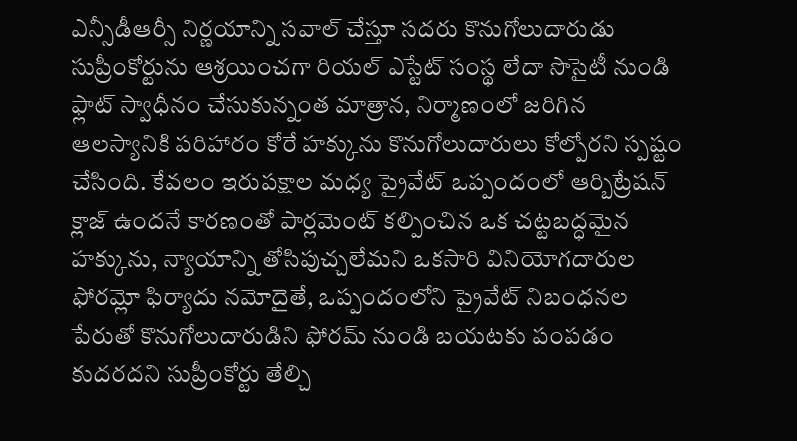ఎన్సీడీఆర్సీ నిర్ణయాన్ని సవాల్ చేస్తూ సదరు కొనుగోలుదారుడు సుప్రీంకోర్టును ఆశ్రయించగా రియల్ ఎస్టేట్ సంస్థ లేదా సొసైటీ నుండి ఫ్లాట్ స్వాధీనం చేసుకున్నంత మాత్రాన, నిర్మాణంలో జరిగిన ఆలస్యానికి పరిహారం కోరే హక్కును కొనుగోలుదారులు కోల్పోరని స్పష్టం చేసింది. కేవలం ఇరుపక్షాల మధ్య ప్రైవేట్ ఒప్పందంలో ఆర్బిట్రేషన్ క్లాజ్ ఉందనే కారణంతో పార్లమెంట్ కల్పించిన ఒక చట్టబద్ధమైన హక్కును, న్యాయాన్ని తోసిపుచ్చలేమని ఒకసారి వినియోగదారుల ఫోరమ్లో ఫిర్యాదు నమోదైతే, ఒప్పందంలోని ప్రైవేట్ నిబంధనల పేరుతో కొనుగోలుదారుడిని ఫోరమ్ నుండి బయటకు పంపడం కుదరదని సుప్రీంకోర్టు తేల్చి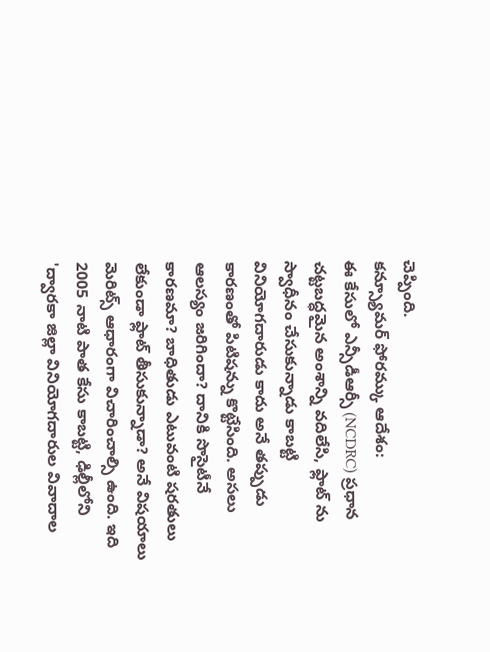చెప్పింది.
కన్స్యూమర్ ఫోరమ్కు ఆదేశం:
ఈ కేసులో ఎన్సీడీఆర్సీ (NCDRC) ప్రధాన చట్టబద్ధమైన అంశాన్ని వదిలేసి, ఫ్లాట్ ను స్వాధీనం చేసుకున్నాడు కాబట్టి వినియోగదారుడు కాదు అనే తప్పుడు కారణంతో పిటిషన్ను కొట్టేసింది. అసలు ఆలస్యం జరిగిందా? దానికి సొసైటీనే కారణమా? బాధితుడు ఎటువంటి షరతులు లేకుండా ఫ్లాట్ తీసుకున్నాడా? అనే విషయాలు మెరిట్స్ ఆధారంగా విచారించాల్సి ఉంది. ఇది 2005 నాటి పాత కేసు కాబట్టి, ఢిల్లీలోని 'ద్వారకా జిల్లా వినియోగదారుల వివాదాల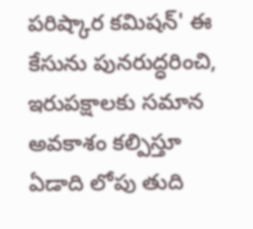పరిష్కార కమిషన్' ఈ కేసును పునరుద్ధరించి, ఇరుపక్షాలకు సమాన అవకాశం కల్పిస్తూ ఏడాది లోపు తుది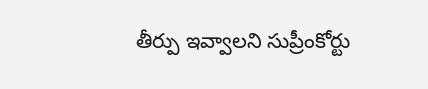తీర్పు ఇవ్వాలని సుప్రీంకోర్టు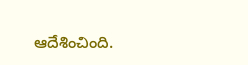ఆదేశించింది.